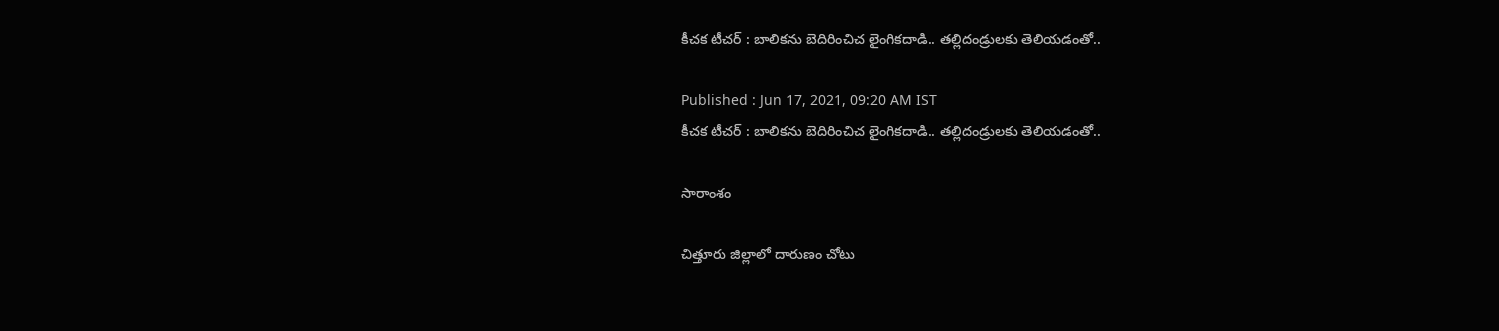కీచక టీచర్ : బాలికను బెదిరించిచ లైంగికదాడి.. తల్లిదండ్రులకు తెలియడంతో..

Published : Jun 17, 2021, 09:20 AM IST
కీచక టీచర్ : బాలికను బెదిరించిచ లైంగికదాడి.. తల్లిదండ్రులకు తెలియడంతో..

సారాంశం

చిత్తూరు జిల్లాలో దారుణం చోటు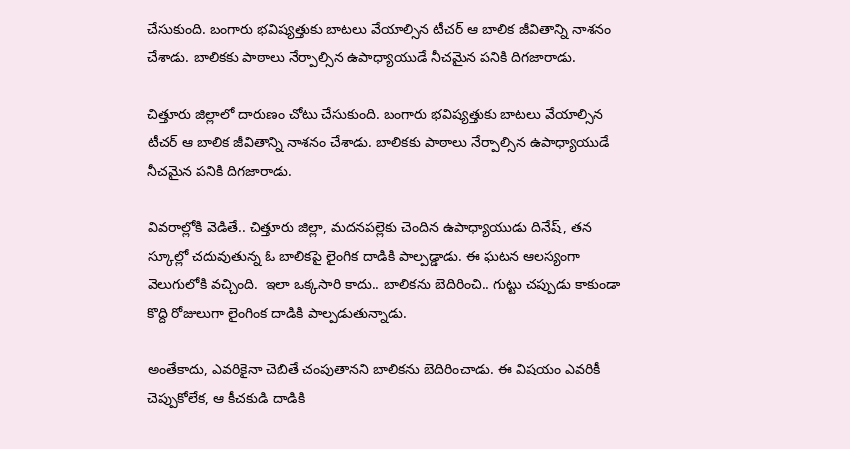చేసుకుంది. బంగారు భవిష్యత్తుకు బాటలు వేయాల్సిన టీచర్ ఆ బాలిక జీవితాన్ని నాశనం చేశాడు. బాలికకు పాఠాలు నేర్పాల్సిన ఉపాధ్యాయుడే నీచమైన పనికి దిగజారాడు.

చిత్తూరు జిల్లాలో దారుణం చోటు చేసుకుంది. బంగారు భవిష్యత్తుకు బాటలు వేయాల్సిన టీచర్ ఆ బాలిక జీవితాన్ని నాశనం చేశాడు. బాలికకు పాఠాలు నేర్పాల్సిన ఉపాధ్యాయుడే నీచమైన పనికి దిగజారాడు.

వివరాల్లోకి వెడితే.. చిత్తూరు జిల్లా, మదనపల్లెకు చెందిన ఉపాధ్యాయుడు దినేష్, తన స్కూల్లో చదువుతున్న ఓ బాలికపై లైంగిక దాడికి పాల్పడ్డాడు. ఈ ఘటన ఆలస్యంగా వెలుగులోకి వచ్చింది.  ఇలా ఒక్కసారి కాదు.. బాలికను బెదిరించి.. గుట్టు చప్పుడు కాకుండా కొద్ది రోజులుగా లైంగింక దాడికి పాల్పడుతున్నాడు.

అంతేకాదు, ఎవరికైనా చెబితే చంపుతానని బాలికను బెదిరించాడు. ఈ విషయం ఎవరికీ చెప్పుకోలేక, ఆ కీచకుడి దాడికి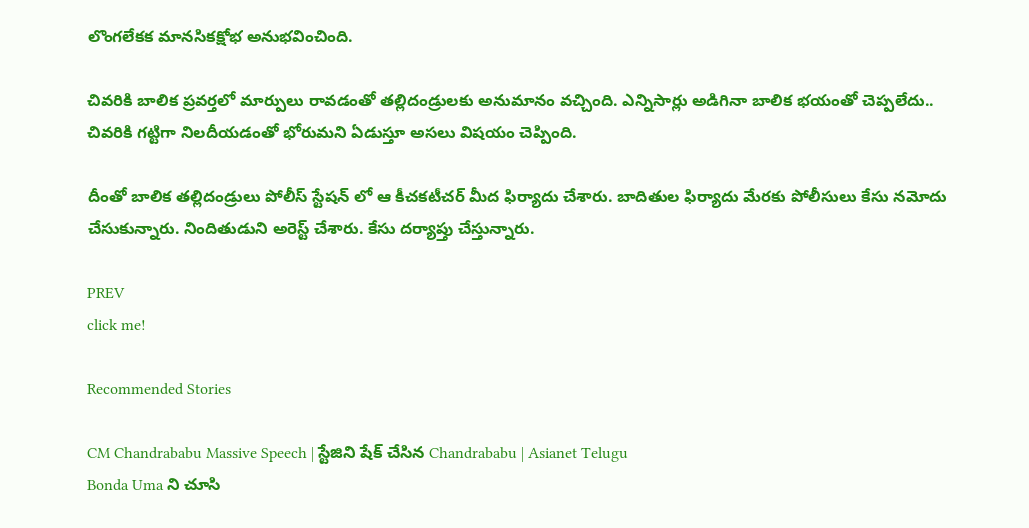లొంగలేకక మానసికక్షోభ అనుభవించింది.

చివరికి బాలిక ప్రవర్తలో మార్పులు రావడంతో తల్లిదండ్రులకు అనుమానం వచ్చింది. ఎన్నిసార్లు అడిగినా బాలిక భయంతో చెప్పలేదు.. చివరికి గట్టిగా నిలదీయడంతో భోరుమని ఏడుస్తూ అసలు విషయం చెప్పింది.

దీంతో బాలిక తల్లిదండ్రులు పోలీస్ స్టేషన్ లో ఆ కీచకటీచర్ మీద ఫిర్యాదు చేశారు. బాదితుల ఫిర్యాదు మేరకు పోలీసులు కేసు నమోదు చేసుకున్నారు. నిందితుడుని అరెస్ట్ చేశారు. కేసు దర్యాప్తు చేస్తున్నారు.

PREV
click me!

Recommended Stories

CM Chandrababu Massive Speech | స్టేజిని షేక్ చేసిన Chandrababu | Asianet Telugu
Bonda Uma ని చూసి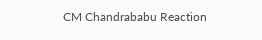CM Chandrababu Reaction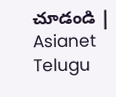చూడండి | Asianet Telugu